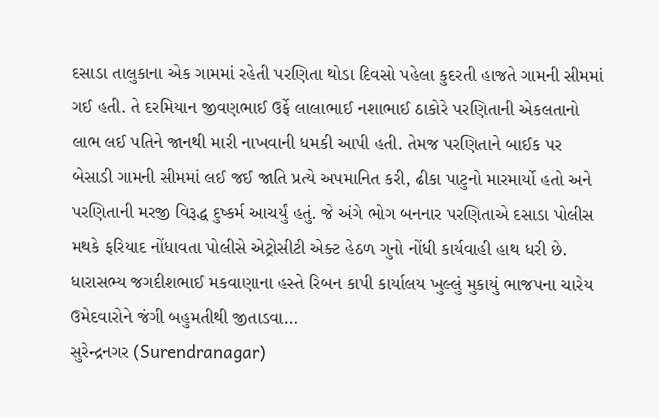દસાડા તાલુકાના એક ગામમાં રહેતી પરણિતા થોડા દિવસો પહેલા કુદરતી હાજતે ગામની સીમમાં ગઈ હતી. તે દરમિયાન જીવણભાઈ ઉર્ફે લાલાભાઈ નશાભાઈ ઠાકોરે પરણિતાની એકલતાનો લાભ લઈ પતિને જાનથી મારી નાખવાની ધમકી આપી હતી. તેમજ પરણિતાને બાઈક પર બેસાડી ગામની સીમમાં લઈ જઈ જાતિ પ્રત્યે અપમાનિત કરી, ઢીકા પાટુનો મારમાર્યો હતો અને પરણિતાની મરજી વિરૂદ્ધ દુષ્કર્મ આચર્યું હતું. જે અંગે ભોગ બનનાર પરણિતાએ દસાડા પોલીસ મથકે ફરિયાદ નોંધાવતા પોલીસે એટ્રોસીટી એક્ટ હેઠળ ગુનો નોંધી કાર્યવાહી હાથ ધરી છે.
ધારાસભ્ય જગદીશભાઈ મકવાણાના હસ્તે રિબન કાપી કાર્યાલય ખુલ્લું મુકાયું ભાજપના ચારેય ઉમેદવારોને જંગી બહુમતીથી જીતાડવા…
સુરેન્દ્રનગર (Surendranagar)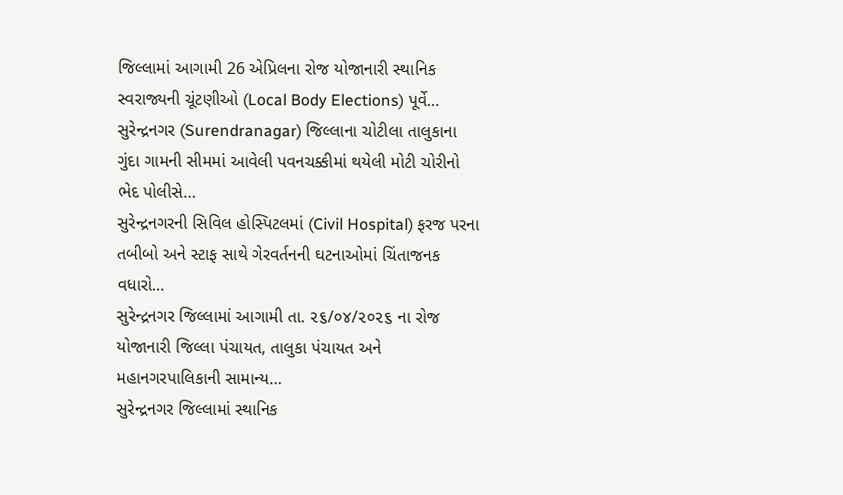જિલ્લામાં આગામી 26 એપ્રિલના રોજ યોજાનારી સ્થાનિક સ્વરાજ્યની ચૂંટણીઓ (Local Body Elections) પૂર્વે…
સુરેન્દ્રનગર (Surendranagar) જિલ્લાના ચોટીલા તાલુકાના ગુંદા ગામની સીમમાં આવેલી પવનચક્કીમાં થયેલી મોટી ચોરીનો ભેદ પોલીસે…
સુરેન્દ્રનગરની સિવિલ હોસ્પિટલમાં (Civil Hospital) ફરજ પરના તબીબો અને સ્ટાફ સાથે ગેરવર્તનની ઘટનાઓમાં ચિંતાજનક વધારો…
સુરેન્દ્રનગર જિલ્લામાં આગામી તા. ૨૬/૦૪/૨૦૨૬ ના રોજ યોજાનારી જિલ્લા પંચાયત, તાલુકા પંચાયત અને મહાનગરપાલિકાની સામાન્ય…
સુરેન્દ્રનગર જિલ્લામાં સ્થાનિક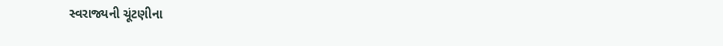સ્વરાજ્યની ચૂંટણીના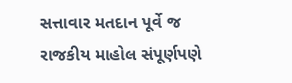સત્તાવાર મતદાન પૂર્વે જ રાજકીય માહોલ સંપૂર્ણપણે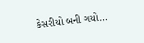કેસરીયો બની ગયો…